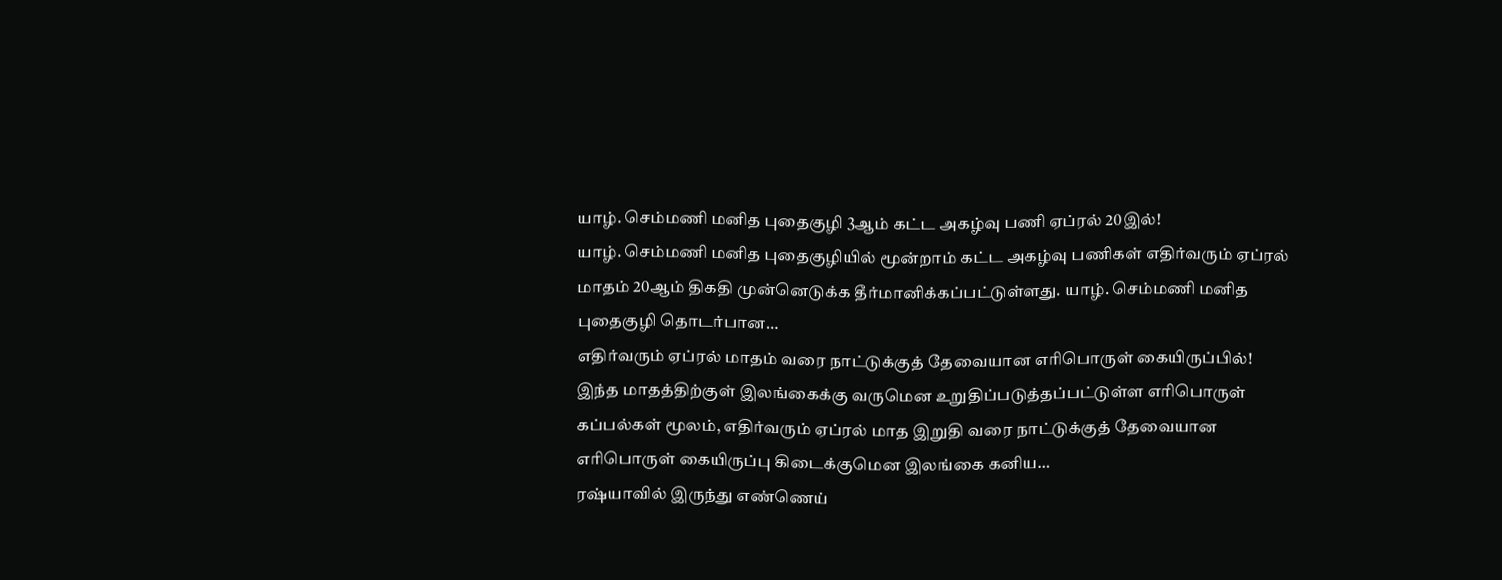யாழ். செம்மணி மனித புதைகுழி 3ஆம் கட்ட அகழ்வு பணி ஏப்ரல் 20இல்!
யாழ். செம்மணி மனித புதைகுழியில் மூன்றாம் கட்ட அகழ்வு பணிகள் எதிர்வரும் ஏப்ரல் மாதம் 20ஆம் திகதி முன்னெடுக்க தீர்மானிக்கப்பட்டுள்ளது. யாழ். செம்மணி மனித புதைகுழி தொடர்பான…
எதிர்வரும் ஏப்ரல் மாதம் வரை நாட்டுக்குத் தேவையான எரிபொருள் கையிருப்பில்!
இந்த மாதத்திற்குள் இலங்கைக்கு வருமென உறுதிப்படுத்தப்பட்டுள்ள எரிபொருள் கப்பல்கள் மூலம், எதிர்வரும் ஏப்ரல் மாத இறுதி வரை நாட்டுக்குத் தேவையான எரிபொருள் கையிருப்பு கிடைக்குமென இலங்கை கனிய…
ரஷ்யாவில் இருந்து எண்ணெய்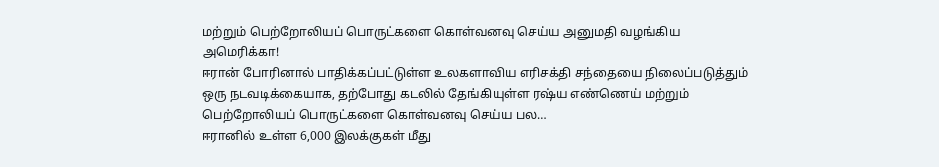மற்றும் பெற்றோலியப் பொருட்களை கொள்வனவு செய்ய அனுமதி வழங்கிய அமெரிக்கா!
ஈரான் போரினால் பாதிக்கப்பட்டுள்ள உலகளாவிய எரிசக்தி சந்தையை நிலைப்படுத்தும் ஒரு நடவடிக்கையாக, தற்போது கடலில் தேங்கியுள்ள ரஷ்ய எண்ணெய் மற்றும் பெற்றோலியப் பொருட்களை கொள்வனவு செய்ய பல…
ஈரானில் உள்ள 6,000 இலக்குகள் மீது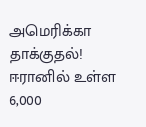அமெரிக்கா தாக்குதல்!
ஈரானில் உள்ள 6,000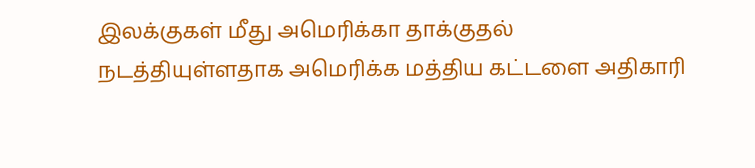இலக்குகள் மீது அமெரிக்கா தாக்குதல் நடத்தியுள்ளதாக அமெரிக்க மத்திய கட்டளை அதிகாரி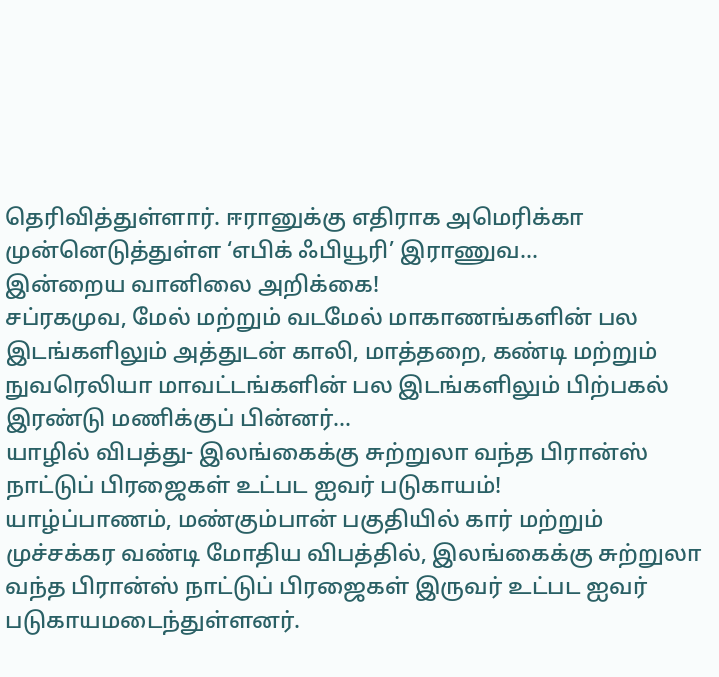தெரிவித்துள்ளார். ஈரானுக்கு எதிராக அமெரிக்கா முன்னெடுத்துள்ள ‘எபிக் ஃபியூரி’ இராணுவ…
இன்றைய வானிலை அறிக்கை!
சப்ரகமுவ, மேல் மற்றும் வடமேல் மாகாணங்களின் பல இடங்களிலும் அத்துடன் காலி, மாத்தறை, கண்டி மற்றும் நுவரெலியா மாவட்டங்களின் பல இடங்களிலும் பிற்பகல் இரண்டு மணிக்குப் பின்னர்…
யாழில் விபத்து- இலங்கைக்கு சுற்றுலா வந்த பிரான்ஸ் நாட்டுப் பிரஜைகள் உட்பட ஐவர் படுகாயம்!
யாழ்ப்பாணம், மண்கும்பான் பகுதியில் கார் மற்றும் முச்சக்கர வண்டி மோதிய விபத்தில், இலங்கைக்கு சுற்றுலா வந்த பிரான்ஸ் நாட்டுப் பிரஜைகள் இருவர் உட்பட ஐவர் படுகாயமடைந்துள்ளனர்.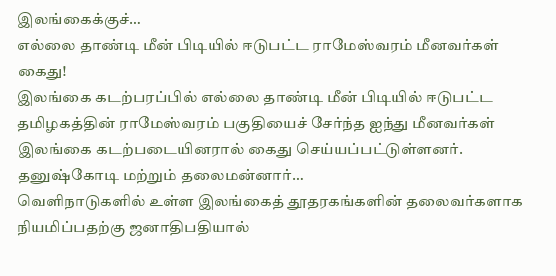இலங்கைக்குச்…
எல்லை தாண்டி மீன் பிடியில் ஈடுபட்ட ராமேஸ்வரம் மீனவர்கள் கைது!
இலங்கை கடற்பரப்பில் எல்லை தாண்டி மீன் பிடியில் ஈடுபட்ட தமிழகத்தின் ராமேஸ்வரம் பகுதியைச் சேர்ந்த ஐந்து மீனவர்கள் இலங்கை கடற்படையினரால் கைது செய்யப்பட்டுள்ளனர். தனுஷ்கோடி மற்றும் தலைமன்னார்…
வெளிநாடுகளில் உள்ள இலங்கைத் தூதரகங்களின் தலைவர்களாக நியமிப்பதற்கு ஜனாதிபதியால்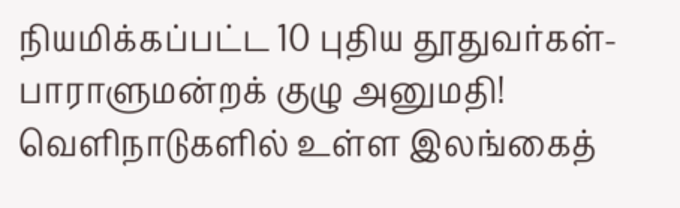நியமிக்கப்பட்ட 10 புதிய தூதுவர்கள்- பாராளுமன்றக் குழு அனுமதி!
வெளிநாடுகளில் உள்ள இலங்கைத்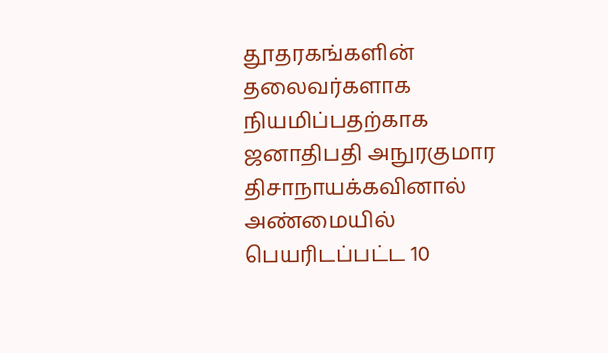தூதரகங்களின் தலைவர்களாக நியமிப்பதற்காக ஜனாதிபதி அநுரகுமார திசாநாயக்கவினால் அண்மையில் பெயரிடப்பட்ட 10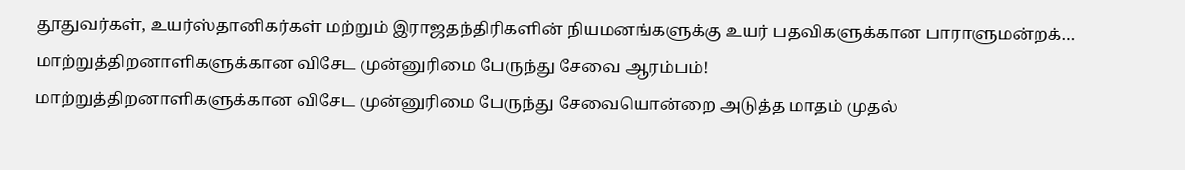தூதுவர்கள், உயர்ஸ்தானிகர்கள் மற்றும் இராஜதந்திரிகளின் நியமனங்களுக்கு உயர் பதவிகளுக்கான பாராளுமன்றக்…
மாற்றுத்திறனாளிகளுக்கான விசேட முன்னுரிமை பேருந்து சேவை ஆரம்பம்!
மாற்றுத்திறனாளிகளுக்கான விசேட முன்னுரிமை பேருந்து சேவையொன்றை அடுத்த மாதம் முதல்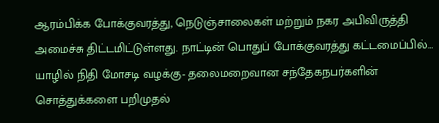ஆரம்பிக்க போக்குவரத்து, நெடுஞ்சாலைகள் மற்றும் நகர அபிவிருத்தி அமைச்சு திட்டமிட்டுள்ளது. நாட்டின் பொதுப் போக்குவரத்து கட்டமைப்பில்…
யாழில் நிதி மோசடி வழக்கு- தலைமறைவான சந்தேகநபர்களின் சொத்துக்களை பறிமுதல்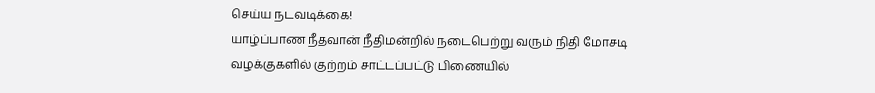செய்ய நடவடிக்கை!
யாழ்ப்பாண நீதவான் நீதிமன்றில் நடைபெற்று வரும் நிதி மோசடி வழக்குகளில் குற்றம் சாட்டப்பட்டு பிணையில்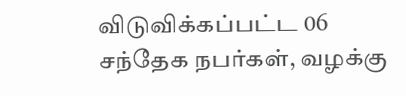விடுவிக்கப்பட்ட 06 சந்தேக நபர்கள், வழக்கு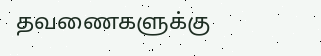தவணைகளுக்கு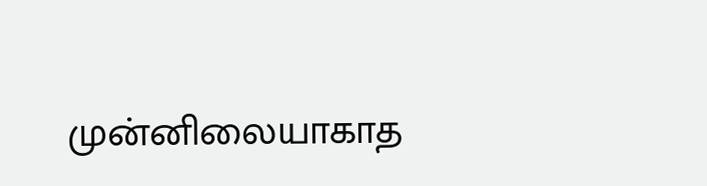முன்னிலையாகாத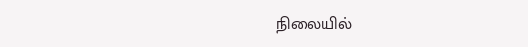நிலையில்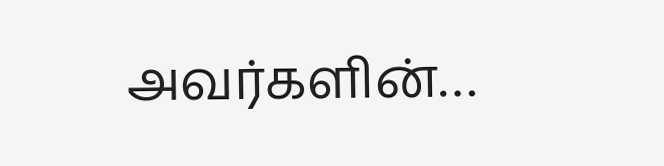அவர்களின்…